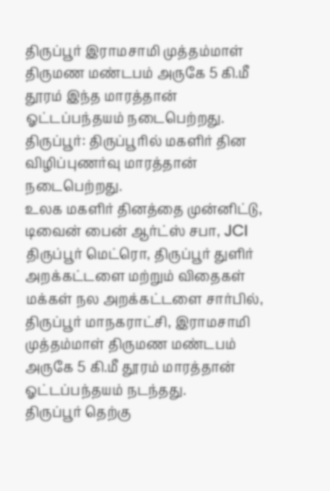திருப்பூர் இராமசாமி முத்தம்மாள் திருமண மண்டபம் அருகே 5 கி.மீ தூரம் இந்த மாரத்தான் ஓட்டப்பந்தயம் நடைபெற்றது.
திருப்பூர்: திருப்பூரில் மகளிர் தின விழிப்புணர்வு மாரத்தான் நடைபெற்றது.
உலக மகளிர் தினத்தை முன்னிட்டு, டிவைன் பைன் ஆர்ட்ஸ் சபா, JCI திருப்பூர் மெட்ரொ, திருப்பூர் துளிர் அறக்கட்டளை மற்றும் விதைகள் மக்கள் நல அறக்கட்டளை சார்பில், திருப்பூர் மாநகராட்சி, இராமசாமி முத்தம்மாள் திருமண மண்டபம் அருகே 5 கி.மீ தூரம் மாரத்தான் ஓட்டப்பந்தயம் நடந்தது.
திருப்பூர் தெற்கு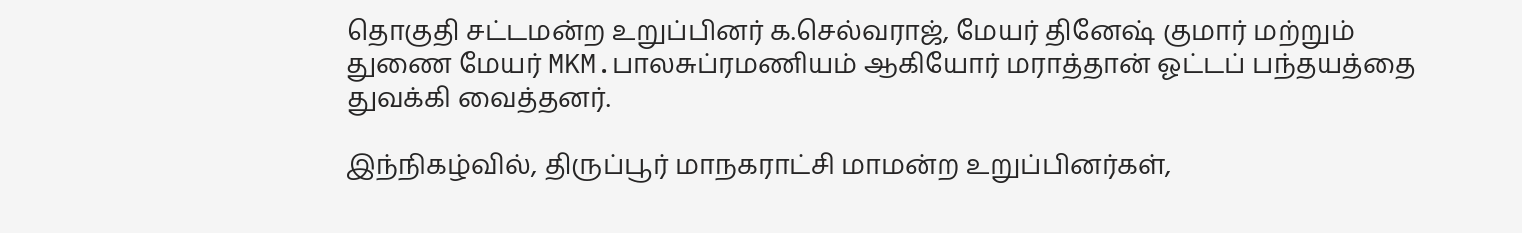தொகுதி சட்டமன்ற உறுப்பினர் க.செல்வராஜ், மேயர் தினேஷ் குமார் மற்றும் துணை மேயர் MKM.பாலசுப்ரமணியம் ஆகியோர் மராத்தான் ஓட்டப் பந்தயத்தை துவக்கி வைத்தனர்.

இந்நிகழ்வில், திருப்பூர் மாநகராட்சி மாமன்ற உறுப்பினர்கள்,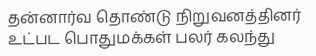தன்னார்வ தொண்டு நிறுவனத்தினர் உட்பட பொதுமக்கள் பலர் கலந்து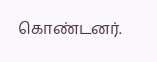கொண்டனர்.